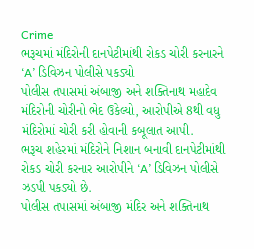Crime
ભરૂચમાં મંદિરોની દાનપેટીમાંથી રોકડ ચોરી કરનારને ‘A’ ડિવિઝન પોલીસે પકડ્યો
પોલીસ તપાસમાં અંબાજી અને શક્તિનાથ મહાદેવ મંદિરોની ચોરીનો ભેદ ઉકેલ્યો, આરોપીએ 8થી વધુ મંદિરોમાં ચોરી કરી હોવાની કબૂલાત આપી.
ભરૂચ શહેરમાં મંદિરોને નિશાન બનાવી દાનપેટીમાંથી રોકડ ચોરી કરનાર આરોપીને ‘A’ ડિવિઝન પોલીસે ઝડપી પકડ્યો છે.
પોલીસ તપાસમાં અંબાજી મંદિર અને શક્તિનાથ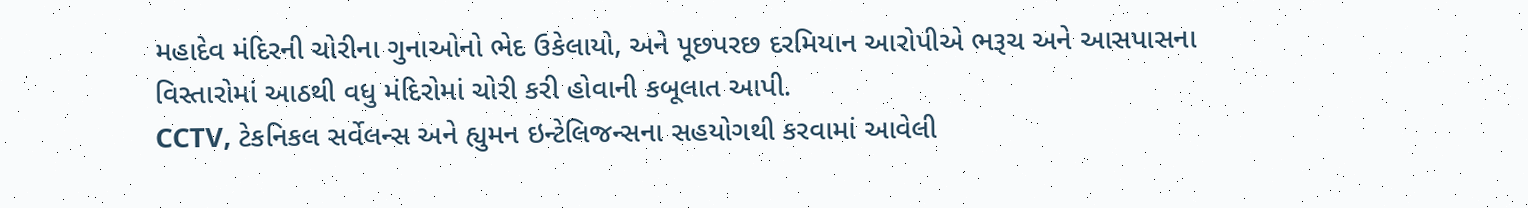મહાદેવ મંદિરની ચોરીના ગુનાઓનો ભેદ ઉકેલાયો, અને પૂછપરછ દરમિયાન આરોપીએ ભરૂચ અને આસપાસના વિસ્તારોમાં આઠથી વધુ મંદિરોમાં ચોરી કરી હોવાની કબૂલાત આપી.
CCTV, ટેકનિકલ સર્વેલન્સ અને હ્યુમન ઇન્ટેલિજન્સના સહયોગથી કરવામાં આવેલી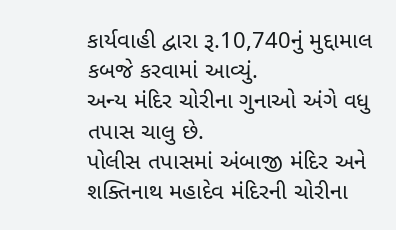કાર્યવાહી દ્વારા રૂ.10,740નું મુદ્દામાલ કબજે કરવામાં આવ્યું.
અન્ય મંદિર ચોરીના ગુનાઓ અંગે વધુ તપાસ ચાલુ છે.
પોલીસ તપાસમાં અંબાજી મંદિર અને શક્તિનાથ મહાદેવ મંદિરની ચોરીના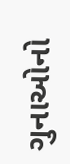ગુનાઓનો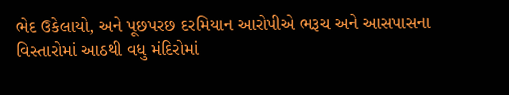ભેદ ઉકેલાયો, અને પૂછપરછ દરમિયાન આરોપીએ ભરૂચ અને આસપાસના વિસ્તારોમાં આઠથી વધુ મંદિરોમાં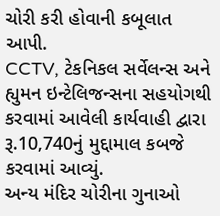ચોરી કરી હોવાની કબૂલાત આપી.
CCTV, ટેકનિકલ સર્વેલન્સ અને હ્યુમન ઇન્ટેલિજન્સના સહયોગથી કરવામાં આવેલી કાર્યવાહી દ્વારા રૂ.10,740નું મુદ્દામાલ કબજે કરવામાં આવ્યું.
અન્ય મંદિર ચોરીના ગુનાઓ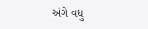અંગે વધુ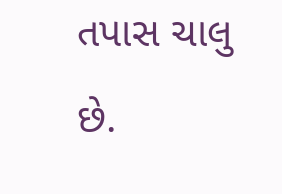તપાસ ચાલુ છે.